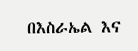በእስራኤል እና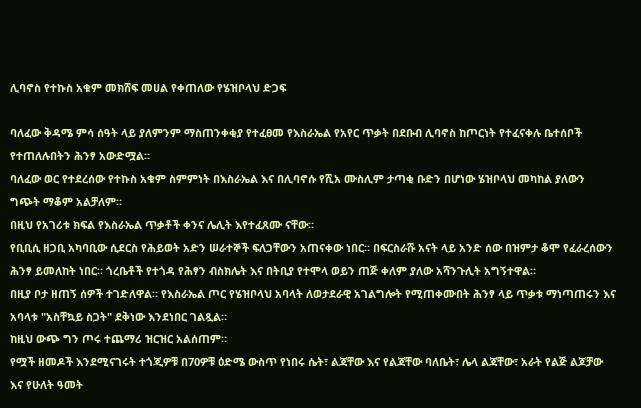ሊባኖስ የተኩስ አቁም መክሸፍ መሀል የቀጠለው የሄዝቦላህ ድጋፍ

ባለፈው ቅዳሜ ምሳ ሰዓት ላይ ያለምንም ማስጠንቀቂያ የተፈፀመ የእስራኤል የአየር ጥቃት በደቡብ ሊባኖስ ከጦርነት የተፈናቀሉ ቤተሰቦች የተጠለሉበትን ሕንፃ አውድሟል።
ባለፈው ወር የተደረሰው የተኩስ አቁም ስምምነት በእስራኤል እና በሊባኖሱ የሺአ ሙስሊም ታጣቂ ቡድን በሆነው ሄዝቦላህ መካከል ያለውን ግጭት ማቆም አልቻለም።
በዚህ የአገሪቱ ክፍል የእስራኤል ጥቃቶች ቀንና ሌሊት እየተፈጸሙ ናቸው።
የቢቢሲ ዘጋቢ አካባቢው ሲደርስ የሕይወት አድን ሠራተኞች ፍለጋቸውን አጠናቀው ነበር። በፍርስራሹ አናት ላይ አንድ ሰው በዝምታ ቆሞ የፈራረሰውን ሕንፃ ይመለከት ነበር። ጎረቤቶች የተጎዳ የሕፃን ብስክሌት እና በትቢያ የተሞላ ወይን ጠጅ ቀለም ያለው አሻንጉሊት አግኝተዋል።
በዚያ ቦታ ዘጠኝ ሰዎች ተገድለዋል። የእስራኤል ጦር የሄዝቦላህ አባላት ለወታደራዊ አገልግሎት የሚጠቀሙበት ሕንፃ ላይ ጥቃቱ ማነጣጠሩን እና አባላቱ "አስቸኳይ ስጋት" ደቅነው እንደነበር ገልጿል።
ከዚህ ውጭ ግን ጦሩ ተጨማሪ ዝርዝር አልሰጠም።
የሟች ዘመዶች እንደሚናገሩት ተጎጂዎቹ በ70ዎቹ ዕድሜ ውስጥ የነበሩ ሴት፣ ልጃቸው እና የልጃቸው ባለቤት፣ ሌላ ልጃቸው፣ አራት የልጅ ልጆቻው እና የሁለት ዓመት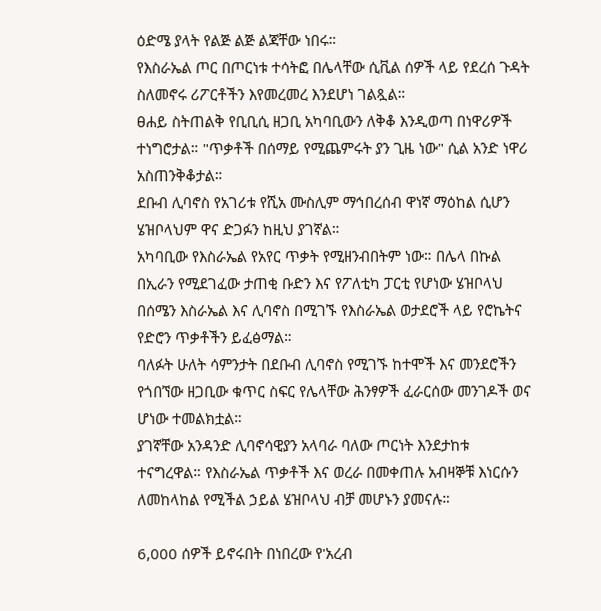ዕድሜ ያላት የልጅ ልጅ ልጃቸው ነበሩ።
የእስራኤል ጦር በጦርነቱ ተሳትፎ በሌላቸው ሲቪል ሰዎች ላይ የደረሰ ጉዳት ስለመኖሩ ሪፖርቶችን እየመረመረ እንደሆነ ገልጿል።
ፀሐይ ስትጠልቅ የቢቢሲ ዘጋቢ አካባቢውን ለቅቆ እንዲወጣ በነዋሪዎች ተነግሮታል። "ጥቃቶች በሰማይ የሚጨምሩት ያን ጊዜ ነው" ሲል አንድ ነዋሪ አስጠንቅቆታል።
ደቡብ ሊባኖስ የአገሪቱ የሺአ ሙስሊም ማኅበረሰብ ዋነኛ ማዕከል ሲሆን ሄዝቦላህም ዋና ድጋፉን ከዚህ ያገኛል።
አካባቢው የእስራኤል የአየር ጥቃት የሚዘንብበትም ነው። በሌላ በኩል በኢራን የሚደገፈው ታጠቂ ቡድን እና የፖለቲካ ፓርቲ የሆነው ሄዝቦላህ በሰሜን እስራኤል እና ሊባኖስ በሚገኙ የእስራኤል ወታደሮች ላይ የሮኬትና የድሮን ጥቃቶችን ይፈፅማል።
ባለፉት ሁለት ሳምንታት በደቡብ ሊባኖስ የሚገኙ ከተሞች እና መንደሮችን የጎበኘው ዘጋቢው ቁጥር ስፍር የሌላቸው ሕንፃዎች ፈራርሰው መንገዶች ወና ሆነው ተመልክቷል።
ያገኛቸው አንዳንድ ሊባኖሳዊያን አላባራ ባለው ጦርነት እንደታከቱ ተናግረዋል። የእስራኤል ጥቃቶች እና ወረራ በመቀጠሉ አብዛኞቹ እነርሱን ለመከላከል የሚችል ኃይል ሄዝቦላህ ብቻ መሆኑን ያመናሉ።

6,000 ሰዎች ይኖሩበት በነበረው የ'አረብ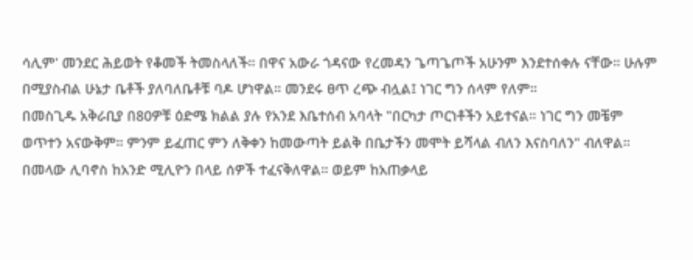ሳሊም' መንደር ሕይወት የቆመች ትመስላለች። በዋና አውራ ጎዳናው የረመዳን ጌጣጌጦች አሁንም እንደተሰቀሉ ናቸው። ሁሉም በሚያስብል ሁኔታ ቤቶች ያለባለቤቶቹ ባዶ ሆነዋል። መንደሩ ፀጥ ረጭ ብሏል፤ ነገር ግን ሰላም የለም።
በመስጊዱ አቅራቢያ በ80ዎቹ ዕድሜ ክልል ያሉ የአንደ እቤተሰብ አባላት "በርካታ ጦርነቶችን አይተናል። ነገር ግን መቼም ወጥተን አናውቅም። ምንም ይፈጠር ምን ለቅቀን ከመውጣት ይልቅ በቤታችን መሞት ይሻላል ብለን እናስባለን" ብለዋል።
በመላው ሊባኖስ ከአንድ ሚሊዮን በላይ ሰዎች ተፈናቅለዋል። ወይም ከአጠቃላይ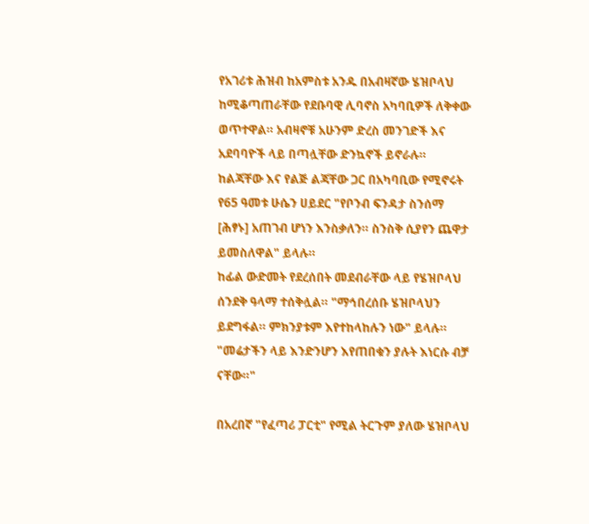የአገሪቱ ሕዝብ ከአምስቱ አንዱ በአብዛኛው ሄዝቦላህ ከሚቆጣጠራቸው የደቡባዊ ሊባኖስ አካባቢዎች ለቅቀው ወጥተዋል። አብዛኖቹ አሁንም ድረስ መንገድች እና አደባባዮች ላይ በጣሏቸው ድንኳኖች ይኖራሉ።
ከልጃቸው እና የልጅ ልጃቸው ጋር በአካባቢው የሚኖሩት የ65 ዓመቱ ሁሴን ሀይደር "የቦንብ ፍንዳታ ስንሰማ [ሕፃኑ] አጠገብ ሆነን እንስቃለን። ስንስቅ ሲያየን ጨዋታ ይመስለዋል" ይላሉ።
ከፊል ውድመት የደረሰበት መደብራቸው ላይ የሄዝቦላህ ሰንደቅ ዓላማ ተሰቅሏል። "ማኅበረሰቡ ሄዝቦላህን ይደግፋል። ምክንያቱም እየተከላከሉን ነው" ይላሉ። "መሬታችን ላይ እንድንሆን እየጠበቁን ያሉት እነርሱ ብቻ ናቸው።"

በአረበኛ "የፈጣሪ ፓርቲ" የሚል ትርጉም ያለው ሄዝቦላህ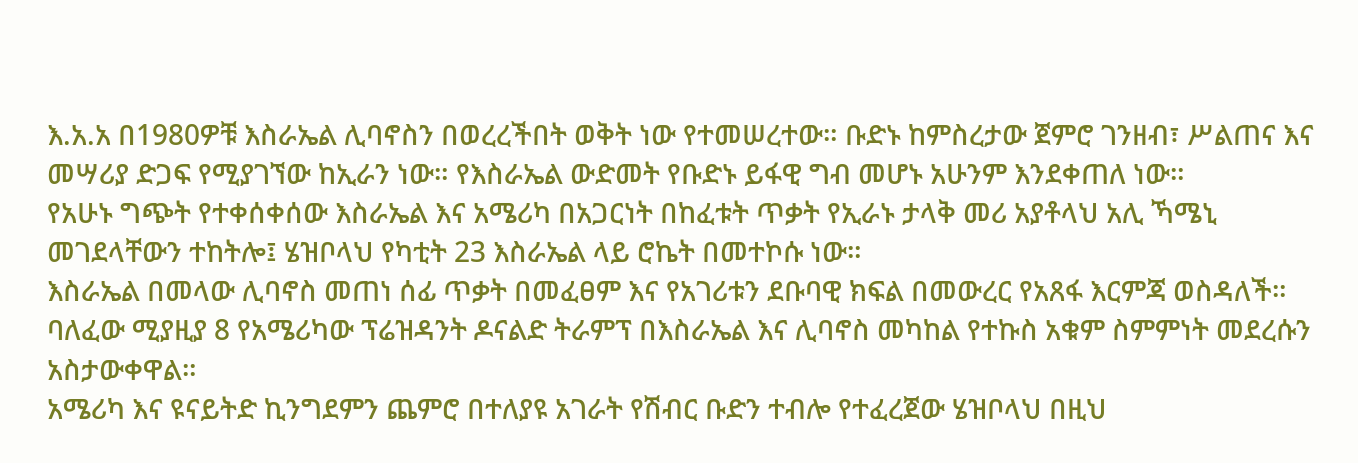እ.አ.አ በ1980ዎቹ እስራኤል ሊባኖስን በወረረችበት ወቅት ነው የተመሠረተው። ቡድኑ ከምስረታው ጀምሮ ገንዘብ፣ ሥልጠና እና መሣሪያ ድጋፍ የሚያገኘው ከኢራን ነው። የእስራኤል ውድመት የቡድኑ ይፋዊ ግብ መሆኑ አሁንም እንደቀጠለ ነው።
የአሁኑ ግጭት የተቀሰቀሰው እስራኤል እና አሜሪካ በአጋርነት በከፈቱት ጥቃት የኢራኑ ታላቅ መሪ አያቶላህ አሊ ኻሜኒ መገደላቸውን ተከትሎ፤ ሄዝቦላህ የካቲት 23 እስራኤል ላይ ሮኬት በመተኮሱ ነው።
እስራኤል በመላው ሊባኖስ መጠነ ሰፊ ጥቃት በመፈፀም እና የአገሪቱን ደቡባዊ ክፍል በመውረር የአጸፋ እርምጃ ወስዳለች።
ባለፈው ሚያዚያ 8 የአሜሪካው ፕሬዝዳንት ዶናልድ ትራምፕ በእስራኤል እና ሊባኖስ መካከል የተኩስ አቁም ስምምነት መደረሱን አስታውቀዋል።
አሜሪካ እና ዩናይትድ ኪንግደምን ጨምሮ በተለያዩ አገራት የሽብር ቡድን ተብሎ የተፈረጀው ሄዝቦላህ በዚህ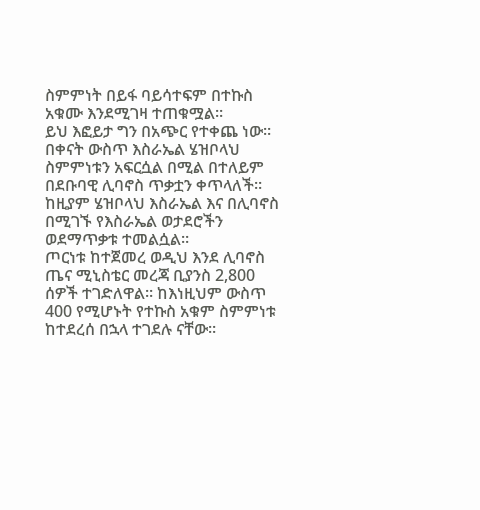ስምምነት በይፋ ባይሳተፍም በተኩስ አቁሙ እንደሚገዛ ተጠቁሟል።
ይህ እፎይታ ግን በአጭር የተቀጨ ነው። በቀናት ውስጥ እስራኤል ሄዝቦላህ ስምምነቱን አፍርሷል በሚል በተለይም በደቡባዊ ሊባኖስ ጥቃቷን ቀጥላለች። ከዚያም ሄዝቦላህ እስራኤል እና በሊባኖስ በሚገኙ የእስራኤል ወታደሮችን ወደማጥቃቱ ተመልሷል።
ጦርነቱ ከተጀመረ ወዲህ እንደ ሊባኖስ ጤና ሚኒስቴር መረጃ ቢያንስ 2,800 ሰዎች ተገድለዋል። ከእነዚህም ውስጥ 400 የሚሆኑት የተኩስ አቁም ስምምነቱ ከተደረሰ በኋላ ተገደሉ ናቸው።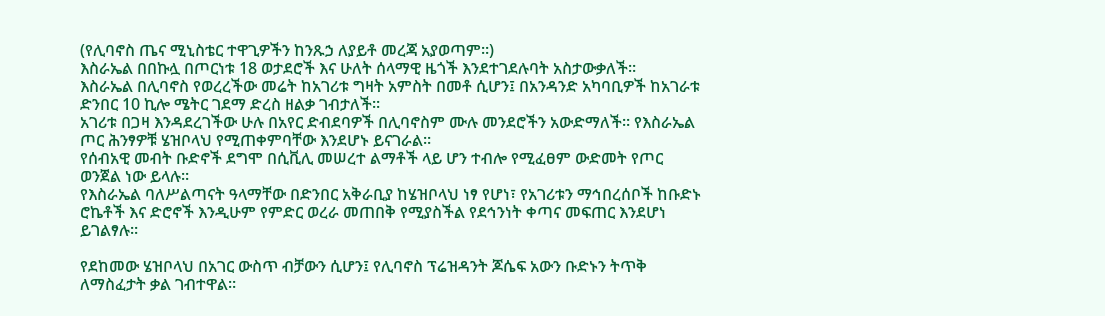(የሊባኖስ ጤና ሚኒስቴር ተዋጊዎችን ከንጹኃ ለያይቶ መረጃ አያወጣም።)
እስራኤል በበኩሏ በጦርነቱ 18 ወታደሮች እና ሁለት ሰላማዊ ዜጎች እንደተገደሉባት አስታውቃለች።
እስራኤል በሊባኖስ የወረረችው መሬት ከአገሪቱ ግዛት አምስት በመቶ ሲሆን፤ በአንዳንድ አካባቢዎች ከአገራቱ ድንበር 10 ኪሎ ሜትር ገደማ ድረስ ዘልቃ ገብታለች።
አገሪቱ በጋዛ እንዳደረገችው ሁሉ በአየር ድብደባዎች በሊባኖስም ሙሉ መንደሮችን አውድማለች። የእስራኤል ጦር ሕንፃዎቹ ሄዝቦላህ የሚጠቀምባቸው እንደሆኑ ይናገራል።
የሰብአዊ መብት ቡድኖች ደግሞ በሲቪሊ መሠረተ ልማቶች ላይ ሆን ተብሎ የሚፈፀም ውድመት የጦር ወንጀል ነው ይላሉ።
የእስራኤል ባለሥልጣናት ዓላማቸው በድንበር አቅራቢያ ከሄዝቦላህ ነፃ የሆነ፣ የአገሪቱን ማኅበረሰቦች ከቡድኑ ሮኬቶች እና ድሮኖች እንዲሁም የምድር ወረራ መጠበቅ የሚያስችል የደኅንነት ቀጣና መፍጠር እንደሆነ ይገልፃሉ።

የደከመው ሄዝቦላህ በአገር ውስጥ ብቻውን ሲሆን፤ የሊባኖስ ፕሬዝዳንት ጆሴፍ አውን ቡድኑን ትጥቅ ለማስፈታት ቃል ገብተዋል።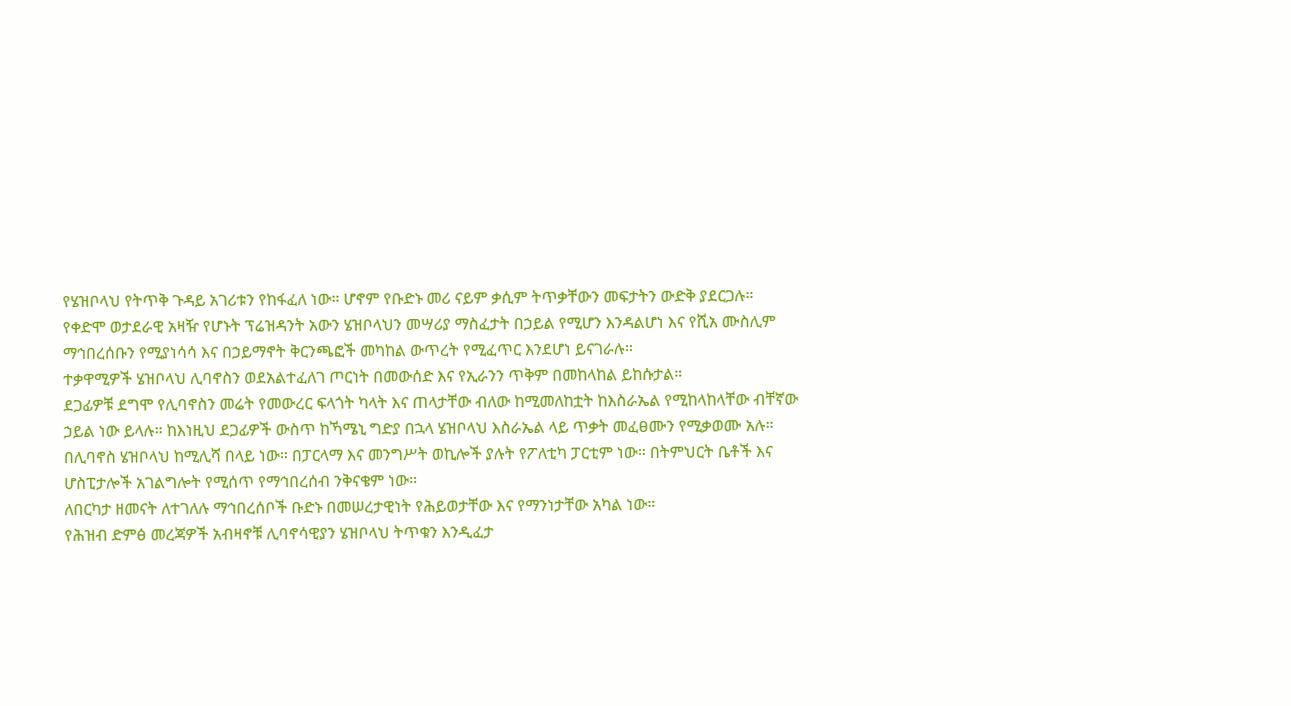የሄዝቦላህ የትጥቅ ጉዳይ አገሪቱን የከፋፈለ ነው። ሆኖም የቡድኑ መሪ ናይም ቃሲም ትጥቃቸውን መፍታትን ውድቅ ያደርጋሉ።
የቀድሞ ወታደራዊ አዛዥ የሆኑት ፕሬዝዳንት አውን ሄዝቦላህን መሣሪያ ማስፈታት በኃይል የሚሆን እንዳልሆነ እና የሺአ ሙስሊም ማኅበረሰቡን የሚያነሳሳ እና በኃይማኖት ቅርንጫፎች መካከል ውጥረት የሚፈጥር እንደሆነ ይናገራሉ።
ተቃዋሚዎች ሄዝቦላህ ሊባኖስን ወደአልተፈለገ ጦርነት በመውሰድ እና የኢራንን ጥቅም በመከላከል ይከሱታል።
ደጋፊዎቹ ደግሞ የሊባኖስን መሬት የመውረር ፍላጎት ካላት እና ጠላታቸው ብለው ከሚመለከቷት ከእስራኤል የሚከላከላቸው ብቸኛው ኃይል ነው ይላሉ። ከእነዚህ ደጋፊዎች ውስጥ ከኻሜኒ ግድያ በኋላ ሄዝቦላህ እስራኤል ላይ ጥቃት መፈፀሙን የሚቃወሙ አሉ።
በሊባኖስ ሄዝቦላህ ከሚሊሻ በላይ ነው። በፓርላማ እና መንግሥት ወኪሎች ያሉት የፖለቲካ ፓርቲም ነው። በትምህርት ቤቶች እና ሆስፒታሎች አገልግሎት የሚሰጥ የማኅበረሰብ ንቅናቄም ነው።
ለበርካታ ዘመናት ለተገለሉ ማኅበረሰቦች ቡድኑ በመሠረታዊነት የሕይወታቸው እና የማንነታቸው አካል ነው።
የሕዝብ ድምፅ መረጃዎች አብዛኖቹ ሊባኖሳዊያን ሄዝቦላህ ትጥቁን እንዲፈታ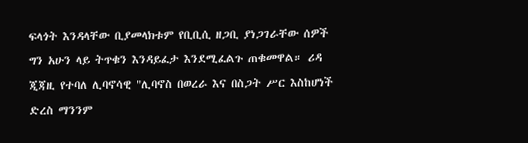ፍላጎት እንዳላቸው ቢያመላክቱም የቢቢሲ ዘጋቢ ያነጋገራቸው ሰዎች ግን አሁን ላይ ትጥቁን እንዳይፈታ እንደሚፈልጉ ጠቁመዋል። ሪዳ ጂጃዚ የተባለ ሊባኖሳዊ "ሊባኖስ በወረራ እና በስጋት ሥር እስከሆነች ድረስ ማንንም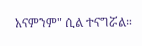አናምንም" ሲል ተናግሯል።